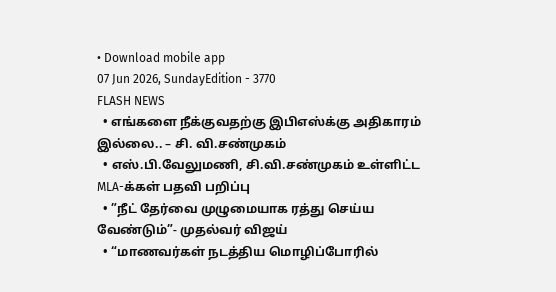• Download mobile app
07 Jun 2026, SundayEdition - 3770
FLASH NEWS
  • எங்களை நீக்குவதற்கு இபிஎஸ்க்கு அதிகாரம் இல்லை.. – சி. வி.சண்முகம்
  • எஸ்.பி.வேலுமணி, சி.வி.சண்முகம் உள்ளிட்ட MLA-க்கள் பதவி பறிப்பு
  • ”நீட் தேர்வை முழுமையாக ரத்து செய்ய வேண்டும்”- முதல்வர் விஜய்
  • “மாணவர்கள் நடத்திய மொழிப்போரில்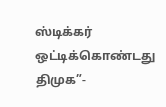ஸ்டிக்கர் ஒட்டிக்கொண்டது திமுக”-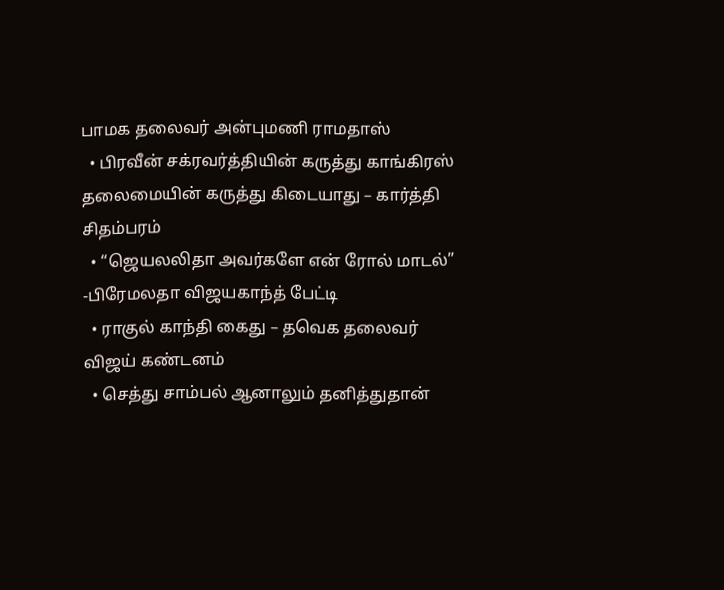பாமக தலைவர் அன்புமணி ராமதாஸ்
  • பிரவீன் சக்ரவர்த்தியின் கருத்து காங்கிரஸ் தலைமையின் கருத்து கிடையாது – கார்த்தி சிதம்பரம்
  • “ஜெயலலிதா அவர்களே என் ரோல் மாடல்” -பிரேமலதா விஜயகாந்த் பேட்டி
  • ராகுல் காந்தி கைது – தவெக தலைவர் விஜய் கண்டனம்
  • செத்து சாம்பல் ஆனாலும் தனித்துதான்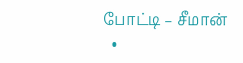போட்டி – சீமான்
  •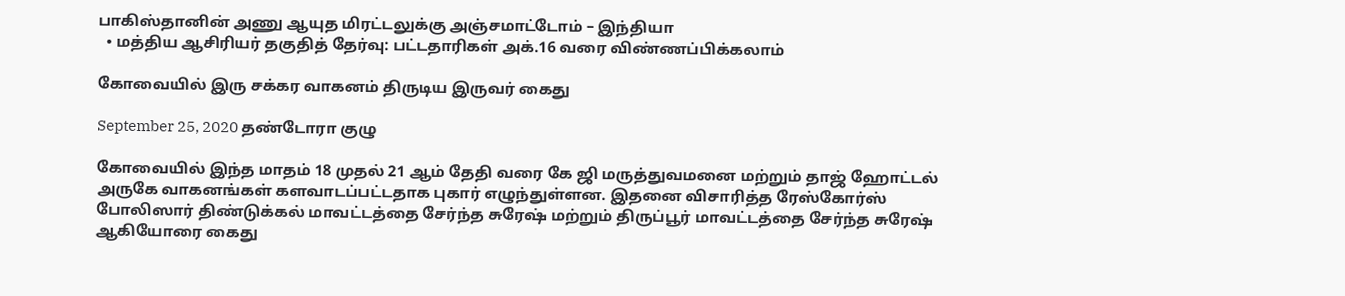பாகிஸ்தானின் அணு ஆயுத மிரட்டலுக்கு அஞ்சமாட்டோம் – இந்தியா
  • மத்திய ஆசிரியர் தகுதித் தேர்வு: பட்டதாரிகள் அக்.16 வரை விண்ணப்பிக்கலாம்

கோவையில் இரு சக்கர வாகனம் திருடிய இருவர் கைது

September 25, 2020 தண்டோரா குழு

கோவையில் இந்த மாதம் 18 முதல் 21 ஆம் தேதி வரை கே ஜி மருத்துவமனை மற்றும் தாஜ் ஹோட்டல் அருகே வாகனங்கள் களவாடப்பட்டதாக புகார் எழுந்துள்ளன. இதனை விசாரித்த ரேஸ்கோர்ஸ் போலிஸார் திண்டுக்கல் மாவட்டத்தை சேர்ந்த சுரேஷ் மற்றும் திருப்பூர் மாவட்டத்தை சேர்ந்த சுரேஷ் ஆகியோரை கைது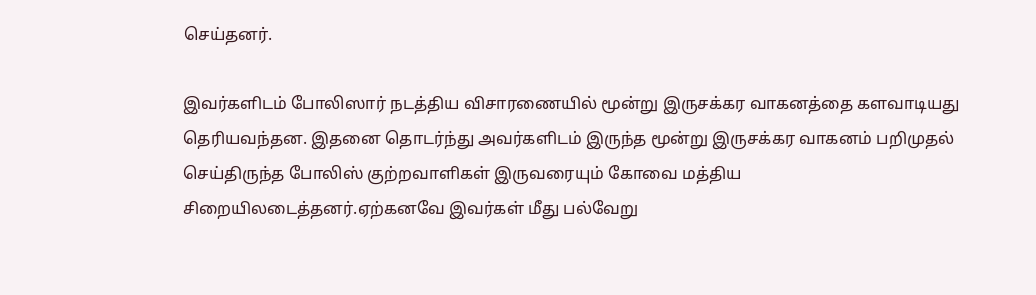செய்தனர்.

இவர்களிடம் போலிஸார் நடத்திய விசாரணையில் மூன்று இருசக்கர வாகனத்தை களவாடியது தெரியவந்தன. இதனை தொடர்ந்து அவர்களிடம் இருந்த மூன்று இருசக்கர வாகனம் பறிமுதல் செய்திருந்த போலிஸ் குற்றவாளிகள் இருவரையும் கோவை மத்திய சிறையிலடைத்தனர்.ஏற்கனவே இவர்கள் மீது பல்வேறு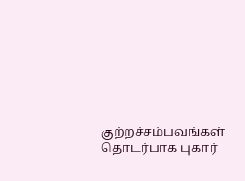குற்றச்சம்பவங்கள் தொடர்பாக புகார்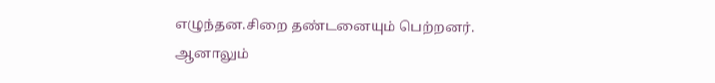எழுந்தன.சிறை தண்டனையும் பெற்றனர். ஆனாலும்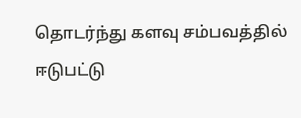தொடர்ந்து களவு சம்பவத்தில் ஈடுபட்டு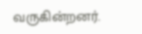வருகின்றனர்.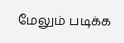மேலும் படிக்க